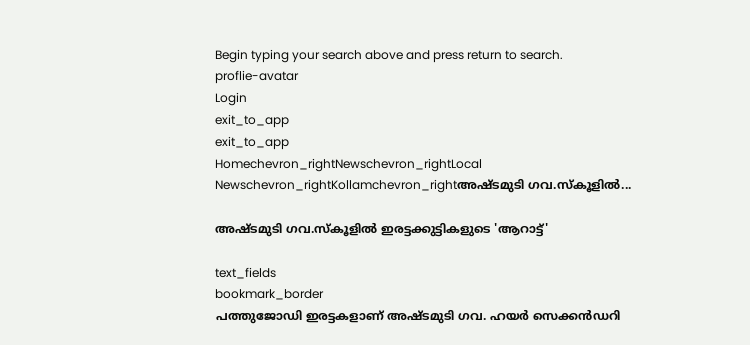Begin typing your search above and press return to search.
proflie-avatar
Login
exit_to_app
exit_to_app
Homechevron_rightNewschevron_rightLocal Newschevron_rightKollamchevron_rightഅഷ്ടമുടി ഗവ.സ്‌കൂളിൽ...

അഷ്ടമുടി ഗവ.സ്‌കൂളിൽ ഇരട്ടക്കുട്ടികളുടെ 'ആറാട്ട്'

text_fields
bookmark_border
പത്തുജോഡി ഇരട്ടകളാണ് അഷ്ടമുടി ഗവ. ഹയര്‍ സെക്കൻഡറി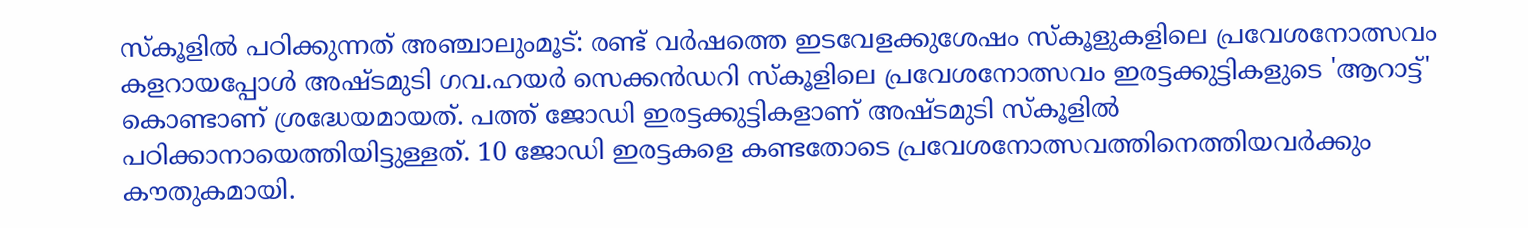സ്‌കൂളിൽ പഠിക്കുന്നത് അഞ്ചാലുംമൂട്: രണ്ട് വര്‍ഷത്തെ ഇടവേളക്കുശേഷം സ്‌കൂളുകളിലെ പ്രവേശനോത്സവം കളറായപ്പോള്‍ അഷ്ടമുടി ഗവ.ഹയര്‍ സെക്കൻഡറി സ്‌കൂളിലെ പ്രവേശനോത്സവം ഇരട്ടക്കുട്ടികളുടെ 'ആറാട്ട്' കൊണ്ടാണ് ശ്രദ്ധേയമായത്. പത്ത് ജോഡി ഇരട്ടക്കുട്ടികളാണ് അഷ്ടമുടി സ്‌കൂളില്‍ പഠിക്കാനായെത്തിയിട്ടുള്ളത്. 10 ജോഡി ഇരട്ടകളെ കണ്ടതോടെ പ്രവേശനോത്സവത്തിനെത്തിയവര്‍ക്കും കൗതുകമായി.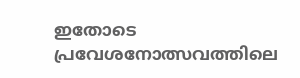ഇതോടെ പ്രവേശനോത്സവത്തിലെ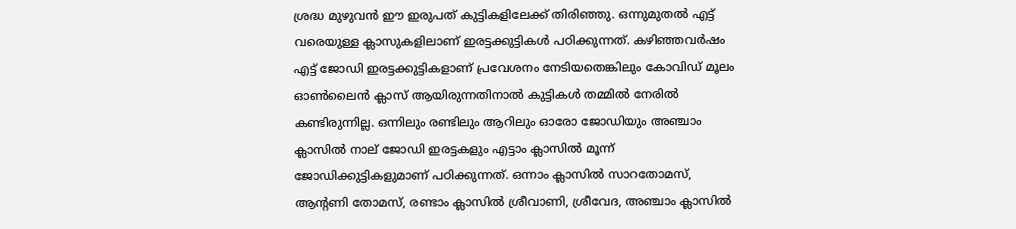ശ്രദ്ധ മുഴുവന്‍ ഈ ഇരുപത് കുട്ടികളിലേക്ക് തിരിഞ്ഞു. ഒന്നുമുതല്‍ എട്ട് വരെയുള്ള ക്ലാസുകളിലാണ് ഇരട്ടക്കുട്ടികള്‍ പഠിക്കുന്നത്. കഴിഞ്ഞവര്‍ഷം എട്ട് ജോഡി ഇരട്ടക്കുട്ടികളാണ് പ്രവേശനം നേടിയതെങ്കിലും കോവിഡ് മൂലം ഓണ്‍ലൈന്‍ ക്ലാസ് ആയിരുന്നതിനാല്‍ കുട്ടികള്‍ തമ്മില്‍ നേരില്‍ കണ്ടിരുന്നില്ല. ഒന്നിലും രണ്ടിലും ആറിലും ഓരോ ജോഡിയും അഞ്ചാം ക്ലാസില്‍ നാല് ജോഡി ഇരട്ടകളും എട്ടാം ക്ലാസില്‍ മൂന്ന് ജോഡിക്കുട്ടികളുമാണ് പഠിക്കുന്നത്. ഒന്നാം ക്ലാസില്‍ സാറതോമസ്, ആന്‍റണി തോമസ്, രണ്ടാം ക്ലാസില്‍ ശ്രീവാണി, ശ്രീവേദ, അഞ്ചാം ക്ലാസില്‍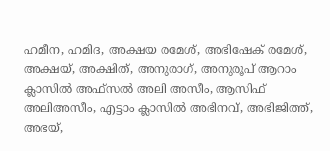ഹമീന, ഹമിദ, അക്ഷയ രമേശ്, അഭിഷേക്‌ രമേശ്, അക്ഷയ്, അക്ഷിത്, അനുരാഗ്, അനുരൂപ് ആറാം ക്ലാസില്‍ അഫ്‌സല്‍ അലി അസീം, ആസിഫ് അലിഅസീം, എട്ടാം ക്ലാസില്‍ അഭിനവ്, അഭിജിത്ത്, അഭയ്,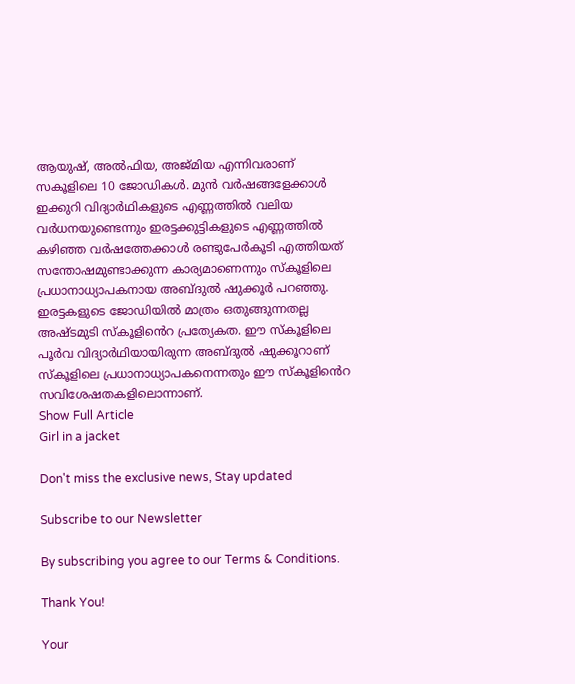ആയുഷ്, അല്‍ഫിയ, അജ്മിയ എന്നിവരാണ് സകൂളിലെ 10 ജോഡികള്‍. മുന്‍ വര്‍ഷങ്ങളേക്കാള്‍ ഇക്കുറി വിദ്യാര്‍ഥികളുടെ എണ്ണത്തില്‍ വലിയ വര്‍ധനയുണ്ടെന്നും ഇരട്ടക്കുട്ടികളുടെ എണ്ണത്തില്‍ കഴിഞ്ഞ വര്‍ഷത്തേക്കാൾ രണ്ടുപേര്‍കൂടി എത്തിയത് സന്തോഷമുണ്ടാക്കുന്ന കാര്യമാണെന്നും സ്‌കൂളിലെ പ്രധാനാധ്യാപകനായ അബ്ദുൽ ഷുക്കൂര്‍ പറഞ്ഞു. ഇരട്ടകളുടെ ജോഡിയില്‍ മാത്രം ഒതുങ്ങുന്നതല്ല അഷ്ടമുടി സ്കൂളി‍ൻെറ പ്രത്യേകത. ഈ സ്‌കൂളിലെ പൂര്‍വ വിദ്യാർഥിയായിരുന്ന അബ്ദുൽ ഷുക്കൂറാണ് സ്‌കൂളിലെ പ്രധാനാധ്യാപകനെന്നതും ഈ സ്‌കൂളി‍ൻെറ സവിശേഷതകളിലൊന്നാണ്.
Show Full Article
Girl in a jacket

Don't miss the exclusive news, Stay updated

Subscribe to our Newsletter

By subscribing you agree to our Terms & Conditions.

Thank You!

Your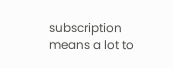subscription means a lot to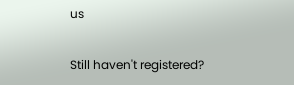us

Still haven't registered?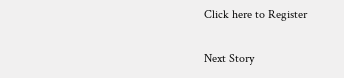Click here to Register

Next Story